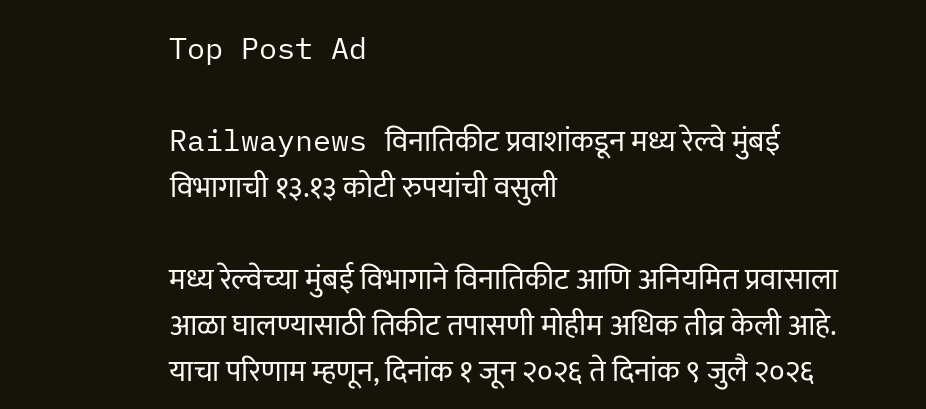Top Post Ad

Railwaynews विनातिकीट प्रवाशांकडून मध्य रेल्वे मुंबई विभागाची १३.१३ कोटी रुपयांची वसुली

मध्य रेल्वेच्या मुंबई विभागाने विनातिकीट आणि अनियमित प्रवासाला आळा घालण्यासाठी तिकीट तपासणी मोहीम अधिक तीव्र केली आहे. याचा परिणाम म्हणून, दिनांक १ जून २०२६ ते दिनांक ९ जुलै २०२६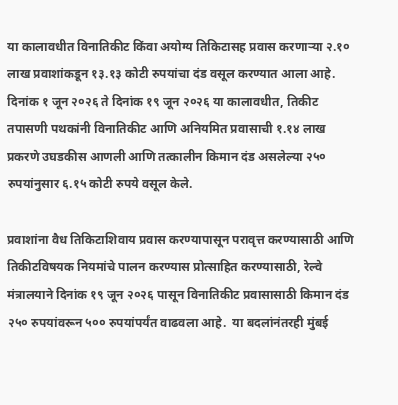या कालावधीत विनातिकीट किंवा अयोग्य तिकिटासह प्रवास करणाऱ्या २.१० लाख प्रवाशांकडून १३.१३ कोटी रुपयांचा दंड वसूल करण्यात आला आहे. दिनांक १ जून २०२६ ते दिनांक १९ जून २०२६ या कालावधीत, तिकीट तपासणी पथकांनी विनातिकीट आणि अनियमित प्रवासाची १.१४ लाख प्रकरणे उघडकीस आणली आणि तत्कालीन किमान दंड असलेल्या २५० रुपयांनुसार ६.१५ कोटी रुपये वसूल केले.

प्रवाशांना वैध तिकिटाशिवाय प्रवास करण्यापासून परावृत्त करण्यासाठी आणि तिकीटविषयक नियमांचे पालन करण्यास प्रोत्साहित करण्यासाठी, रेल्वे मंत्रालयाने दिनांक १९ जून २०२६ पासून विनातिकीट प्रवासासाठी किमान दंड २५० रुपयांवरून ५०० रुपयांपर्यंत वाढवला आहे.  या बदलांनंतरही मुंबई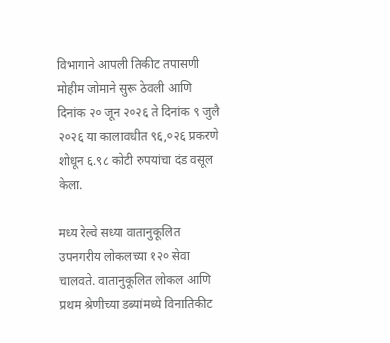विभागाने आपली तिकीट तपासणी मोहीम जोमाने सुरू ठेवली आणि दिनांक २० जून २०२६ ते दिनांक ९ जुलै २०२६ या कालावधीत ९६,०२६ प्रकरणे शोधून ६.९८ कोटी रुपयांचा दंड वसूल केला.

मध्य रेल्वे सध्या वातानुकूलित उपनगरीय लोकलच्या १२० सेवा चालवते. वातानुकूलित लोकल आणि प्रथम श्रेणीच्या डब्यांमध्ये विनातिकीट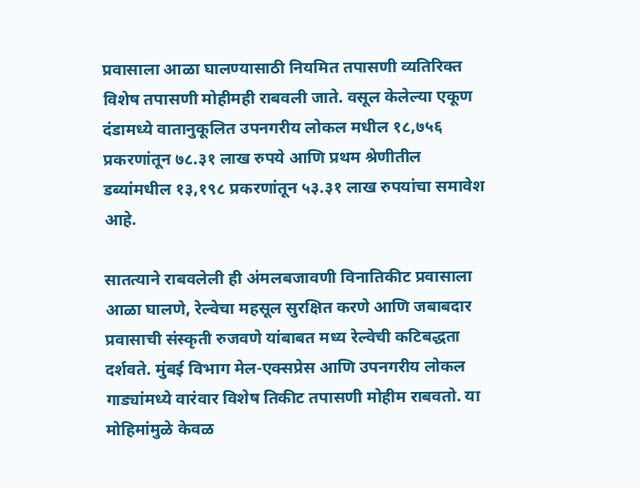प्रवासाला आळा घालण्यासाठी नियमित तपासणी व्यतिरिक्त विशेष तपासणी मोहीमही राबवली जाते. वसूल केलेल्या एकूण दंडामध्ये वातानुकूलित उपनगरीय लोकल मधील १८,७५६ प्रकरणांतून ७८.३१ लाख रुपये आणि प्रथम श्रेणीतील डब्यांमधील १३,१९८ प्रकरणांतून ५३.३१ लाख रुपयांचा समावेश आहे.

सातत्याने राबवलेली ही अंमलबजावणी विनातिकीट प्रवासाला आळा घालणे, रेल्वेचा महसूल सुरक्षित करणे आणि जबाबदार प्रवासाची संस्कृती रुजवणे यांबाबत मध्य रेल्वेची कटिबद्धता दर्शवते. मुंबई विभाग मेल-एक्सप्रेस आणि उपनगरीय लोकल गाड्यांमध्ये वारंवार विशेष तिकीट तपासणी मोहीम राबवतो. या मोहिमांमुळे केवळ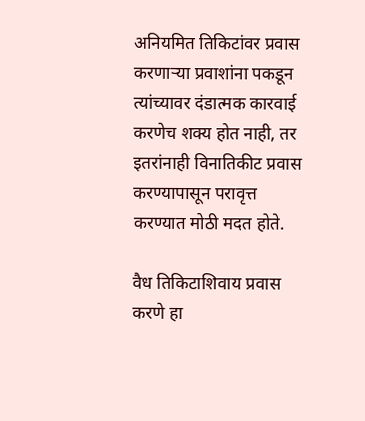अनियमित तिकिटांवर प्रवास करणाऱ्या प्रवाशांना पकडून त्यांच्यावर दंडात्मक कारवाई करणेच शक्य होत नाही, तर इतरांनाही विनातिकीट प्रवास करण्यापासून परावृत्त करण्यात मोठी मदत होते.

वैध तिकिटाशिवाय प्रवास करणे हा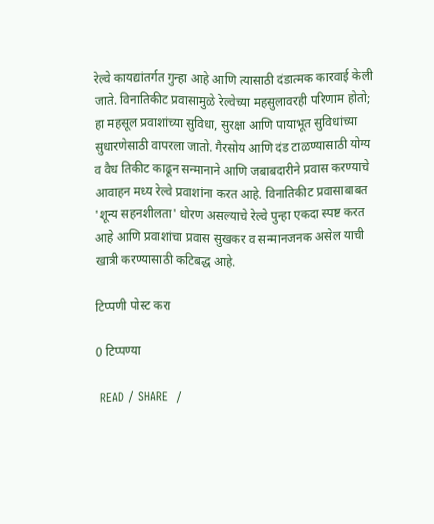रेल्वे कायद्यांतर्गत गुन्हा आहे आणि त्यासाठी दंडात्मक कारवाई केली जाते. विनातिकीट प्रवासामुळे रेल्वेच्या महसुलावरही परिणाम होतो; हा महसूल प्रवाशांच्या सुविधा, सुरक्षा आणि पायाभूत सुविधांच्या सुधारणेसाठी वापरला जातो. गैरसोय आणि दंड टाळण्यासाठी योग्य व वैध तिकीट काढून सन्मानाने आणि जबाबदारीने प्रवास करण्याचे आवाहन मध्य रेल्वे प्रवाशांना करत आहे. विनातिकीट प्रवासाबाबत 'शून्य सहनशीलता' धोरण असल्याचे रेल्वे पुन्हा एकदा स्पष्ट करत आहे आणि प्रवाशांचा प्रवास सुखकर व सन्मानजनक असेल याची खात्री करण्यासाठी कटिबद्ध आहे.

टिप्पणी पोस्ट करा

0 टिप्पण्या

 READ / SHARE  /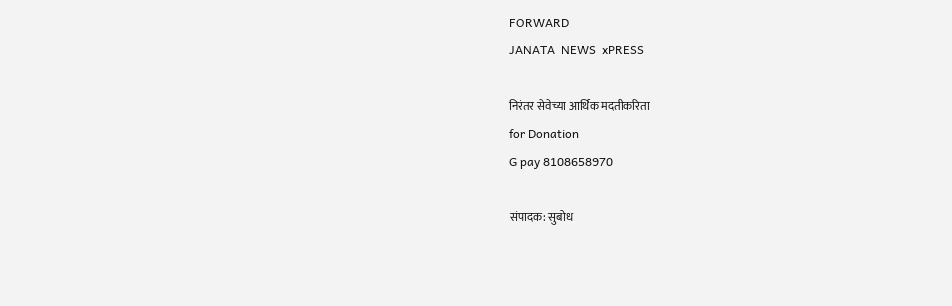FORWARD
JANATA  NEWS  xPRESS

निरंतर सेवेच्या आर्थिक मदतीकरिता
for Donation
G pay 8108658970

संपादक: सुबोध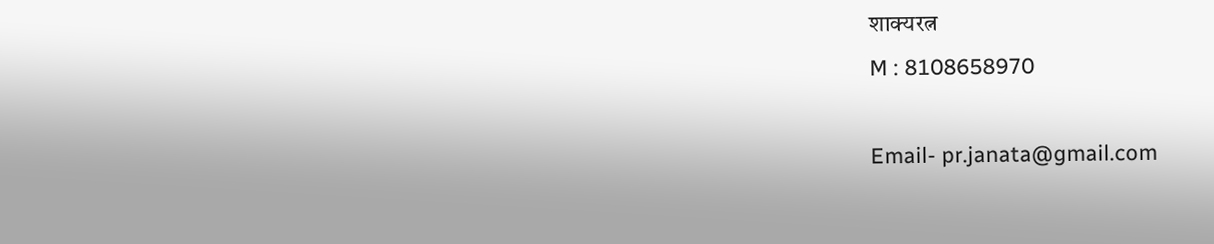शाक्यरत्न
M : 8108658970

Email- pr.janata@gmail.com